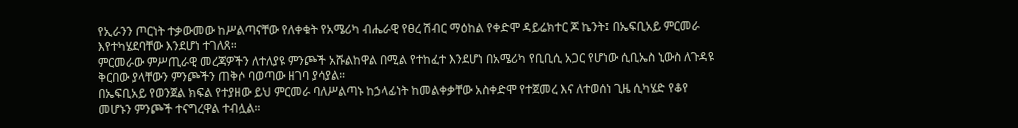የኢራንን ጦርነት ተቃውመው ከሥልጣናቸው የለቀቁት የአሜሪካ ብሔራዊ የፀረ ሽብር ማዕከል የቀድሞ ዳይሬክተር ጆ ኬንት፤ በኤፍቢአይ ምርመራ እየተካሄደባቸው እንደሆነ ተገለጸ።
ምርመራው ምሥጢራዊ መረጃዎችን ለተለያዩ ምንጮች አሹልከዋል በሚል የተከፈተ እንደሆነ በአሜሪካ የቢቢሲ አጋር የሆነው ሲቢኤስ ኒውስ ለጉዳዩ ቅርበው ያላቸውን ምንጮችን ጠቅሶ ባወጣው ዘገባ ያሳያል።
በኤፍቢአይ የወንጀል ክፍል የተያዘው ይህ ምርመራ ባለሥልጣኑ ከኃላፊነት ከመልቀቃቸው አስቀድሞ የተጀመረ እና ለተወሰነ ጊዜ ሲካሄድ የቆየ መሆኑን ምንጮች ተናግረዋል ተብሏል።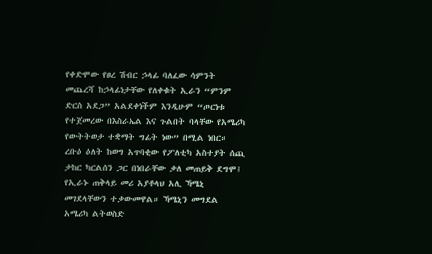የቀድሞው የፀረ ሽብር ኃላፊ ባለፈው ሳምንት መጨረሻ ከኃላፊነታቸው የለቀቁት ኢራን “ምንም ድርስ አደጋ” አልደቀነችም እንዲሁም “ጦርነቱ የተጀመረው በእስራኤል እና ጉልበት ባላቸው የአሜሪካ የውትትወታ ተቋማት ግፊት ነው” በሚል ነበር።
ረቡዕ ዕለት ከወግ አጥባቂው የፖለቲካ አስተያት ሰጪ ታከር ካርልሰን ጋር በነበራቸው ቃለ መጠይቅ ደግሞ፤ የኢራኑ ጠቅላይ መሪ አያቶላህ አሊ ኻሜኒ መገደላቸውን ተቃውመዋል። ኻሜኒን መግደል አሜሪካ ልትወስድ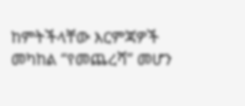ከምትችላቸው እርምጃዎች መካከል “የመጨረሻ” መሆን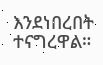እንደነበረበት ተናግረዋል።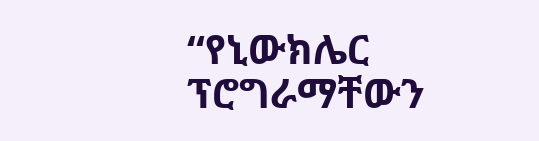“የኒውክሌር ፕሮግራማቸውን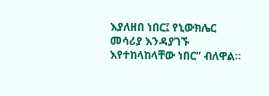እያለዘበ ነበር፤ የኒውክሌር መሳሪያ እንዳያገኙ እየተከላከላቸው ነበር” ብለዋል።